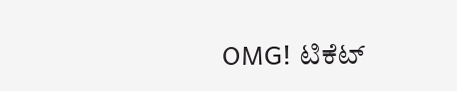OMG! ಟಿಕೆಟ್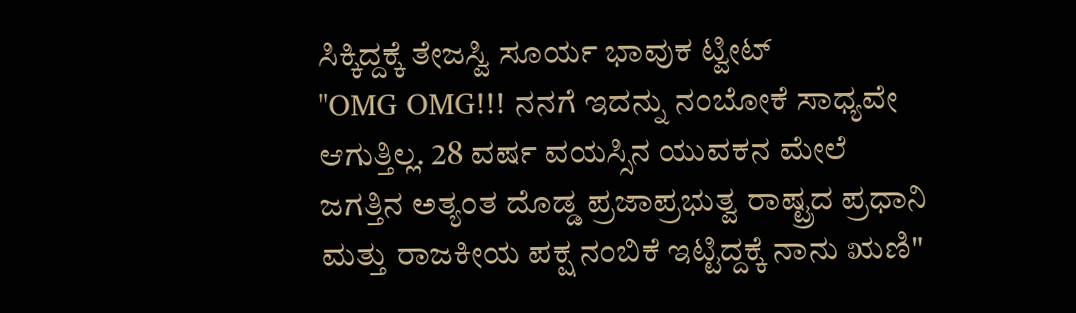ಸಿಕ್ಕಿದ್ದಕ್ಕೆ ತೇಜಸ್ವಿ ಸೂರ್ಯ ಭಾವುಕ ಟ್ವೀಟ್
"OMG OMG!!! ನನಗೆ ಇದನ್ನು ನಂಬೋಕೆ ಸಾಧ್ಯವೇ ಆಗುತ್ತಿಲ್ಲ. 28 ವರ್ಷ ವಯಸ್ಸಿನ ಯುವಕನ ಮೇಲೆ ಜಗತ್ತಿನ ಅತ್ಯಂತ ದೊಡ್ಡ ಪ್ರಜಾಪ್ರಭುತ್ವ ರಾಷ್ಟ್ರದ ಪ್ರಧಾನಿ ಮತ್ತು ರಾಜಕೀಯ ಪಕ್ಷ ನಂಬಿಕೆ ಇಟ್ಟಿದ್ದಕ್ಕೆ ನಾನು ಋಣಿ"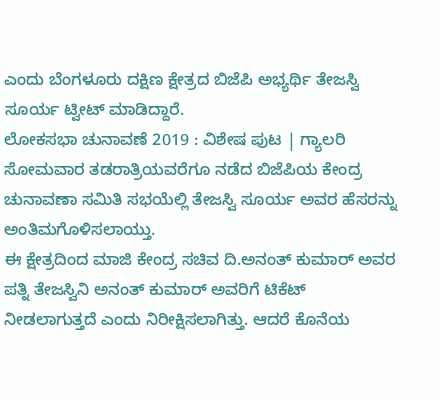ಎಂದು ಬೆಂಗಳೂರು ದಕ್ಷಿಣ ಕ್ಷೇತ್ರದ ಬಿಜೆಪಿ ಅಭ್ಯರ್ಥಿ ತೇಜಸ್ವಿ ಸೂರ್ಯ ಟ್ವೀಟ್ ಮಾಡಿದ್ದಾರೆ.
ಲೋಕಸಭಾ ಚುನಾವಣೆ 2019 : ವಿಶೇಷ ಪುಟ | ಗ್ಯಾಲರಿ
ಸೋಮವಾರ ತಡರಾತ್ರಿಯವರೆಗೂ ನಡೆದ ಬಿಜೆಪಿಯ ಕೇಂದ್ರ ಚುನಾವಣಾ ಸಮಿತಿ ಸಭಯೆಲ್ಲಿ ತೇಜಸ್ವಿ ಸೂರ್ಯ ಅವರ ಹೆಸರನ್ನು ಅಂತಿಮಗೊಳಿಸಲಾಯ್ತು.
ಈ ಕ್ಷೇತ್ರದಿಂದ ಮಾಜಿ ಕೇಂದ್ರ ಸಚಿವ ದಿ.ಅನಂತ್ ಕುಮಾರ್ ಅವರ ಪತ್ನಿ ತೇಜಸ್ವಿನಿ ಅನಂತ್ ಕುಮಾರ್ ಅವರಿಗೆ ಟಿಕೆಟ್ ನೀಡಲಾಗುತ್ತದೆ ಎಂದು ನಿರೀಕ್ಷಿಸಲಾಗಿತ್ತು. ಆದರೆ ಕೊನೆಯ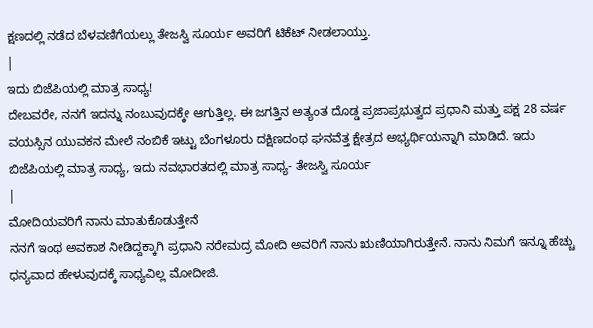ಕ್ಷಣದಲ್ಲಿ ನಡೆದ ಬೆಳವಣಿಗೆಯಲ್ಲು ತೇಜಸ್ವಿ ಸೂರ್ಯ ಅವರಿಗೆ ಟಿಕೆಟ್ ನೀಡಲಾಯ್ತು.
|
ಇದು ಬಿಜೆಪಿಯಲ್ಲಿ ಮಾತ್ರ ಸಾಧ್ಯ!
ದೇಬವರೇ, ನನಗೆ ಇದನ್ನು ನಂಬುವುದಕ್ಕೇ ಆಗುತ್ತಿಲ್ಲ. ಈ ಜಗತ್ತಿನ ಅತ್ಯಂತ ದೊಡ್ಡ ಪ್ರಜಾಪ್ರಭುತ್ವದ ಪ್ರಧಾನಿ ಮತ್ತು ಪಕ್ಷ 28 ವರ್ಷ ವಯಸ್ಸಿನ ಯುವಕನ ಮೇಲೆ ನಂಬಿಕೆ ಇಟ್ಟು ಬೆಂಗಳೂರು ದಕ್ಷಿಣದಂಥ ಘನವೆತ್ತ ಕ್ಷೇತ್ರದ ಅಭ್ಯರ್ಥಿಯನ್ನಾಗಿ ಮಾಡಿದೆ. ಇದು ಬಿಜೆಪಿಯಲ್ಲಿ ಮಾತ್ರ ಸಾಧ್ಯ, ಇದು ನವಭಾರತದಲ್ಲಿ ಮಾತ್ರ ಸಾಧ್ಯ- ತೇಜಸ್ವಿ ಸೂರ್ಯ
|
ಮೋದಿಯವರಿಗೆ ನಾನು ಮಾತುಕೊಡುತ್ತೇನೆ
ನನಗೆ ಇಂಥ ಅವಕಾಶ ನೀಡಿದ್ದಕ್ಕಾಗಿ ಪ್ರಧಾನಿ ನರೇಮದ್ರ ಮೋದಿ ಅವರಿಗೆ ನಾನು ಋಣಿಯಾಗಿರುತ್ತೇನೆ. ನಾನು ನಿಮಗೆ ಇನ್ನೂ ಹೆಚ್ಚು ಧನ್ಯವಾದ ಹೇಳುವುದಕ್ಕೆ ಸಾಧ್ಯವಿಲ್ಲ ಮೋದೀಜಿ.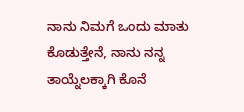ನಾನು ನಿಮಗೆ ಒಂದು ಮಾತು ಕೊಡುತ್ತೇನೆ, ನಾನು ನನ್ನ ತಾಯ್ನೆಲಕ್ಕಾಗಿ ಕೊನೆ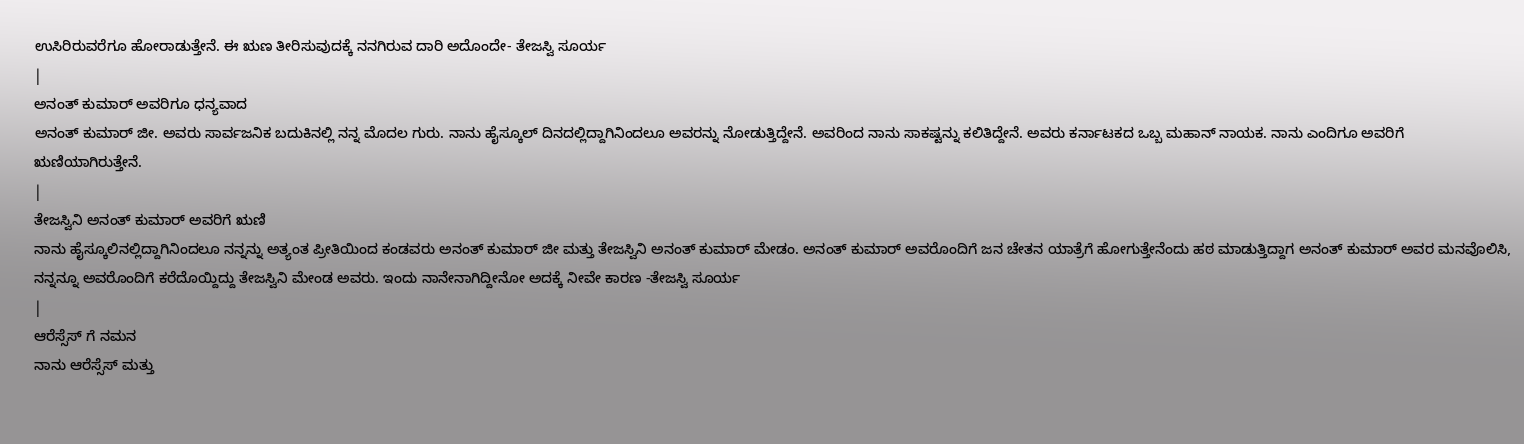ಉಸಿರಿರುವರೆಗೂ ಹೋರಾಡುತ್ತೇನೆ. ಈ ಋಣ ತೀರಿಸುವುದಕ್ಕೆ ನನಗಿರುವ ದಾರಿ ಅದೊಂದೇ- ತೇಜಸ್ವಿ ಸೂರ್ಯ
|
ಅನಂತ್ ಕುಮಾರ್ ಅವರಿಗೂ ಧನ್ಯವಾದ
ಅನಂತ್ ಕುಮಾರ್ ಜೀ. ಅವರು ಸಾರ್ವಜನಿಕ ಬದುಕಿನಲ್ಲಿ ನನ್ನ ಮೊದಲ ಗುರು. ನಾನು ಹೈಸ್ಕೂಲ್ ದಿನದಲ್ಲಿದ್ದಾಗಿನಿಂದಲೂ ಅವರನ್ನು ನೋಡುತ್ತಿದ್ದೇನೆ. ಅವರಿಂದ ನಾನು ಸಾಕಷ್ಟನ್ನು ಕಲಿತಿದ್ದೇನೆ. ಅವರು ಕರ್ನಾಟಕದ ಒಬ್ಬ ಮಹಾನ್ ನಾಯಕ. ನಾನು ಎಂದಿಗೂ ಅವರಿಗೆ ಋಣಿಯಾಗಿರುತ್ತೇನೆ.
|
ತೇಜಸ್ವಿನಿ ಅನಂತ್ ಕುಮಾರ್ ಅವರಿಗೆ ಋಣಿ
ನಾನು ಹೈಸ್ಕೂಲಿನಲ್ಲಿದ್ದಾಗಿನಿಂದಲೂ ನನ್ನನ್ನು ಅತ್ಯಂತ ಪ್ರೀತಿಯಿಂದ ಕಂಡವರು ಅನಂತ್ ಕುಮಾರ್ ಜೀ ಮತ್ತು ತೇಜಸ್ವಿನಿ ಅನಂತ್ ಕುಮಾರ್ ಮೇಡಂ. ಅನಂತ್ ಕುಮಾರ್ ಅವರೊಂದಿಗೆ ಜನ ಚೇತನ ಯಾತ್ರೆಗೆ ಹೋಗುತ್ತೇನೆಂದು ಹಠ ಮಾಡುತ್ತಿದ್ದಾಗ ಅನಂತ್ ಕುಮಾರ್ ಅವರ ಮನವೊಲಿಸಿ, ನನ್ನನ್ನೂ ಅವರೊಂದಿಗೆ ಕರೆದೊಯ್ದಿದ್ದು ತೇಜಸ್ವಿನಿ ಮೇಂಡ ಅವರು. ಇಂದು ನಾನೇನಾಗಿದ್ದೀನೋ ಅದಕ್ಕೆ ನೀವೇ ಕಾರಣ -ತೇಜಸ್ವಿ ಸೂರ್ಯ
|
ಆರೆಸ್ಸೆಸ್ ಗೆ ನಮನ
ನಾನು ಆರೆಸ್ಸೆಸ್ ಮತ್ತು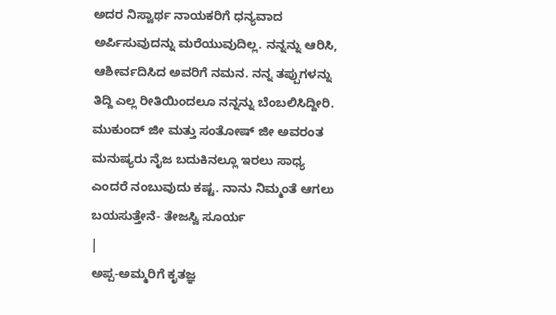ಅದರ ನಿಸ್ವಾರ್ಥ ನಾಯಕರಿಗೆ ಧನ್ಯವಾದ ಅರ್ಪಿಸುವುದನ್ನು ಮರೆಯುವುದಿಲ್ಲ. ನನ್ನನ್ನು ಆರಿಸಿ, ಆಶೀರ್ವದಿಸಿದ ಅವರಿಗೆ ನಮನ. ನನ್ನ ತಪ್ಪುಗಳನ್ನು ತಿದ್ದಿ ಎಲ್ಲ ರೀತಿಯಿಂದಲೂ ನನ್ನನ್ನು ಬೆಂಬಲಿಸಿದ್ದೀರಿ. ಮುಕುಂದ್ ಜೀ ಮತ್ತು ಸಂತೋಷ್ ಜೀ ಅವರಂತ ಮನುಷ್ಯರು ನೈಜ ಬದುಕಿನಲ್ಲೂ ಇರಲು ಸಾಧ್ಯ ಎಂದರೆ ನಂಬುವುದು ಕಷ್ಟ. ನಾನು ನಿಮ್ಮಂತೆ ಆಗಲು ಬಯಸುತ್ತೇನೆ- ತೇಜಸ್ವಿ ಸೂರ್ಯ
|
ಅಪ್ಪ-ಅಮ್ಮರಿಗೆ ಕೃತಜ್ಞ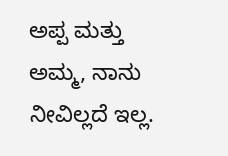ಅಪ್ಪ ಮತ್ತು ಅಮ್ಮ, ನಾನು ನೀವಿಲ್ಲದೆ ಇಲ್ಲ.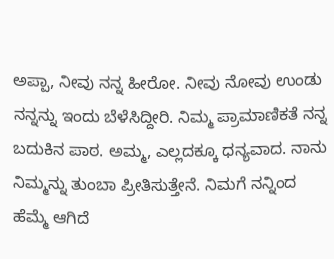ಅಪ್ಪಾ, ನೀವು ನನ್ನ ಹೀರೋ. ನೀವು ನೋವು ಉಂಡು ನನ್ನನ್ನು ಇಂದು ಬೆಳೆಸಿದ್ದೀರಿ. ನಿಮ್ಮ ಪ್ರಾಮಾಣಿಕತೆ ನನ್ನ ಬದುಕಿನ ಪಾಠ. ಅಮ್ಮ, ಎಲ್ಲದಕ್ಕೂ ಧನ್ಯವಾದ. ನಾನು ನಿಮ್ಮನ್ನು ತುಂಬಾ ಪ್ರೀತಿಸುತ್ತೇನೆ. ನಿಮಗೆ ನನ್ನಿಂದ ಹೆಮ್ಮೆ ಆಗಿದೆ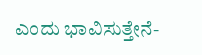ಎಂದು ಭಾವಿಸುತ್ತೇನೆ-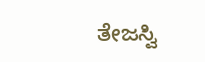ತೇಜಸ್ವಿ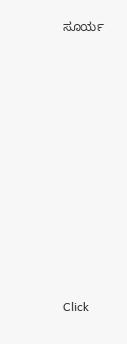ಸೂರ್ಯ












Click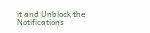it and Unblock the Notifications